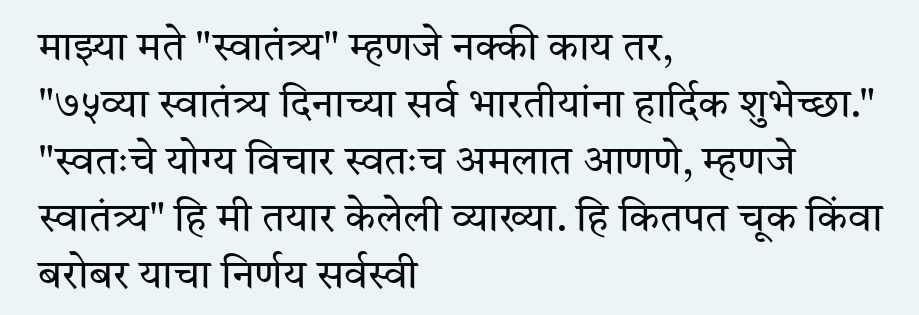माझ्या मते "स्वातंत्र्य" म्हणजे नक्की काय तर,
"७५व्या स्वातंत्र्य दिनाच्या सर्व भारतीयांना हार्दिक शुभेच्छा." "स्वतःचे योग्य विचार स्वतःच अमलात आणणे, म्हणजे स्वातंत्र्य" हि मी तयार केलेली व्याख्या. हि कितपत चूक किंवा बरोबर याचा निर्णय सर्वस्वी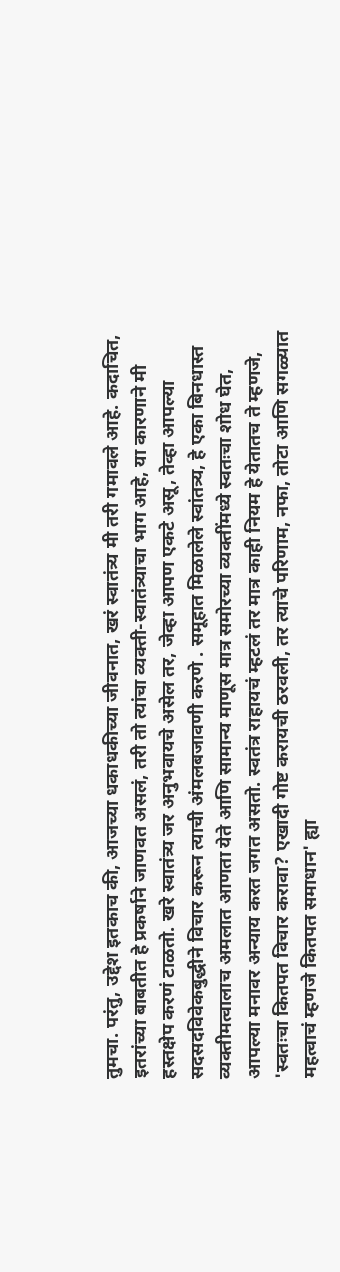तुमचा. परंतु, उद्देश इतकाच की, आजच्या धकाधकीच्या जीवनात, खरं स्वातंत्र्य मी तरी गमावले आहे. कदाचित, इतरांच्या बाबतीत हे प्रकर्षाने जाणवत असलं, तरी तो त्यांचा व्यक्ती-स्वातंत्र्याचा भाग आहे, या कारणाने मी हस्तक्षेप करणं टाळतो. खरे स्वातंत्र्य जर अनुभवायचे असेल तर, जेव्हा आपण एकटे असू, तेव्हा आपल्या सदसदविवेकबुद्धीने विचार करून त्याची अंमलबजावणी करणे . समूहात मिळालेले स्वांतत्र्य, हे एका बिनधास्त व्यक्तीमत्वालाच अमलात आणता येते आणि सामान्य माणूस मात्र समोरच्या व्यक्तींमध्ये स्वतःचा शोध घेत, आपल्या मनावर अन्याय करत जगत असतो. स्वतंत्र राहायचं म्हटलं तर मात्र काही नियम हे येतातच ते म्हणजे, 'स्वतःचा कितपत विचार करावा? एखादी गोष्ट करायची ठरवली, तर त्याचे परिणाम, नफा, तोटा आणि सगळ्यात महत्वाचं म्हणजे कितपत समाधान' ह्या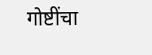गोष्टींचा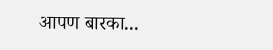आपण बारका...